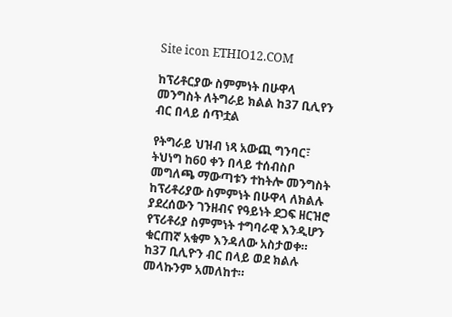Site icon ETHIO12.COM

ከፕሪቶርያው ስምምነት በሁዋላ መንግስት ለትግራይ ክልል ከ37 ቢሊየን ብር በላይ ሰጥቷል

የትግራይ ህዝብ ነጻ አውጪ ግንባር፣ ትህነግ ከ60 ቀን በላይ ተሰብስቦ መግለጫ ማውጣቱን ተከትሎ መንግስት ከፕሪቶሪያው ስምምነት በሁዋላ ለክልሉ ያደረሰውን ገንዘብና የዓይነት ደጋፍ ዘርዝሮ የፕሪቶሪያ ስምምነት ተግባራዊ እንዲሆን ቁርጠኛ አቁም እንዳለው አስታወቀ። ከ37 ቢሊዮን ብር በላይ ወደ ክልሉ መላኩንም አመለከተ።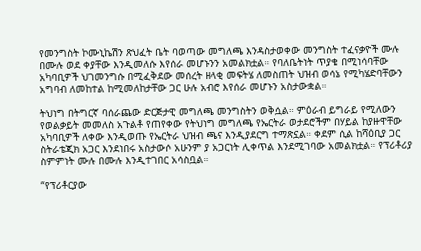የመንግስት ኮሙኒኬሽን ጽህፈት ቤት ባወጣው መግለጫ እንዳስታወቀው መንግስት ተፈናቃዮች ሙሉ በሙሉ ወደ ቀያቸው እንዲመለሱ እየሰራ መሆኑንን አመልክቷል። የባለቤትነት ጥያቄ በሚነሳባቸው አካባቢዎች ህገመንግሱ በሚፈቅደው መሰረት ዘላቂ መፍትሄ ለመስጠት ህዝብ ወሳኔ የሚካሄድባቸውን አግባብ ለመከተል ከሚመለከታቸው ጋር ሁሉ አብሮ እየሰራ መሆኑን አስታውቋል።

ትህነግ በትግርኛ ባሰራጨው ድርጅታዊ መግለጫ መንግስትን ወቅሷል። ምዕራብ ይግራይ የሚለውን የወልቃይት መመለስ አጉልቶ የጠየቀው የትህነግ መግለጫ የኤርትራ ወታደሮችም በሃይል ከያዙዋቸው አካባቢዎች ለቀው እንዲወጡ የኤርትራ ህዝብ ጫና እንዲያደርግ ተማጽኗል። ቀደም ሲል ከሻዕቢያ ጋር ስትራቴጂክ አጋር እንደነበሩ አስታውሶ አሁንም ያ አጋርነት ሊቀጥል እንደሚገባው አመልክቷል። የፕሪቶሪያ ስምምነት ሙሉ በሙሉ እንዲተገበር አሳስቧል።

“የፕሪቶርያው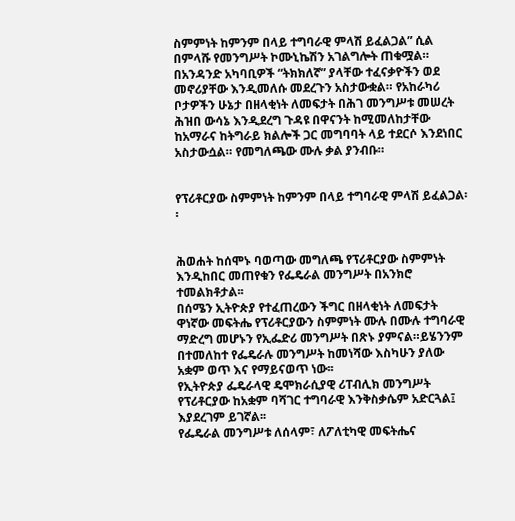ስምምነት ከምንም በላይ ተግባራዊ ምላሽ ይፈልጋል” ሲል በምላሹ የመንግሥት ኮሙኒኬሽን አገልግሎት ጠቁሟል። በአንዳንድ አካባቢዎች “ትክክለኛ” ያላቸው ተፈናቃዮችን ወደ መኖሪያቸው እንዲመለሱ መደረጉን አስታውቋል። የአከራካሪ ቦታዎችን ሁኔታ በዘላቂነት ለመፍታት በሕገ መንግሥቱ መሠረት ሕዝበ ውሳኔ እንዲደረግ ጉዳዩ በዋናንት ከሚመለከታቸው ከአማራና ከትግራይ ክልሎች ጋር መግባባት ላይ ተደርሶ እንደነበር አስታውሷል። የመግለጫው ሙሉ ቃል ያንብቡ።


የፕሪቶርያው ስምምነት ከምንም በላይ ተግባራዊ ምላሽ ይፈልጋል፡፡


ሕወሐት ከሰሞኑ ባወጣው መግለጫ የፕሪቶርያው ስምምነት እንዲከበር መጠየቁን የፌዴራል መንግሥት በአንክሮ ተመልክቶታል፡፡
በሰሜን ኢትዮጵያ የተፈጠረውን ችግር በዘላቂነት ለመፍታት ዋነኛው መፍትሔ የፕሪቶርያውን ስምምነት ሙሉ በሙሉ ተግባራዊ ማድረግ መሆኑን የኢፌድሪ መንግሥት በጽኑ ያምናል።ይሄንንም በተመለከተ የፌዴራሉ መንግሥት ከመነሻው እስካሁን ያለው አቋም ወጥ እና የማይናወጥ ነው፡፡
የኢትዮጵያ ፌዴራላዊ ዴሞክራሲያዊ ሪፐብሊክ መንግሥት የፕሪቶርያው ከአቋም ባሻገር ተግባራዊ እንቅስቃሴም አድርጓል፤ እያደረገም ይገኛል፡፡
የፌዴራል መንግሥቱ ለሰላም፣ ለፖለቲካዊ መፍትሔና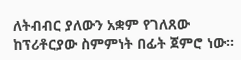ለትብብር ያለውን አቋም የገለጸው ከፕሪቶርያው ስምምነት በፊት ጀምሮ ነው፡፡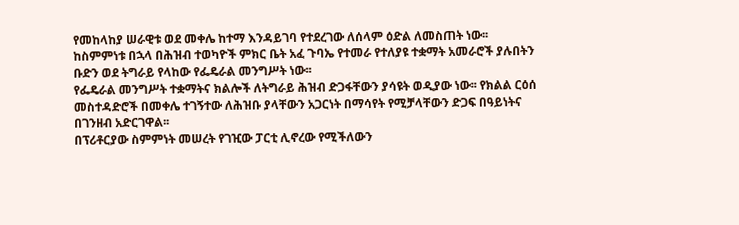የመከላከያ ሠራዊቱ ወደ መቀሌ ከተማ እንዳይገባ የተደረገው ለሰላም ዕድል ለመስጠት ነው፡፡
ከስምምነቱ በኋላ በሕዝብ ተወካዮች ምክር ቤት አፈ ጉባኤ የተመራ የተለያዩ ተቋማት አመራሮች ያሉበትን ቡድን ወደ ትግራይ የላከው የፌዴራል መንግሥት ነው፡፡
የፌዴራል መንግሥት ተቋማትና ክልሎች ለትግራይ ሕዝብ ድጋፋቸውን ያሳዩት ወዲያው ነው፡፡ የክልል ርዕሰ መስተዳድሮች በመቀሌ ተገኝተው ለሕዝቡ ያላቸውን አጋርነት በማሳየት የሚቻላቸውን ድጋፍ በዓይነትና በገንዘብ አድርገዋል፡፡
በፕሪቶርያው ስምምነት መሠረት የገዢው ፓርቲ ሊኖረው የሚችለውን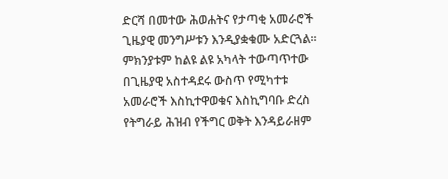ድርሻ በመተው ሕወሐትና የታጣቂ አመራሮች ጊዜያዊ መንግሥቱን እንዲያቋቁሙ አድርጓል፡፡ ምክንያቱም ከልዩ ልዩ አካላት ተውጣጥተው በጊዜያዊ አስተዳደሩ ውስጥ የሚካተቱ አመራሮች እስኪተዋወቁና እስኪግባቡ ድረስ የትግራይ ሕዝብ የችግር ወቅት እንዳይራዘም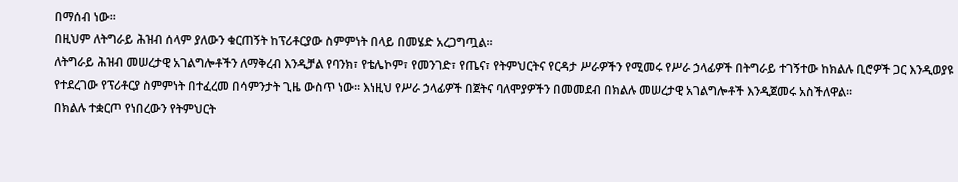በማሰብ ነው፡፡
በዚህም ለትግራይ ሕዝብ ሰላም ያለውን ቁርጠኝት ከፕሪቶርያው ስምምነት በላይ በመሄድ አረጋግጧል፡፡
ለትግራይ ሕዝብ መሠረታዊ አገልግሎቶችን ለማቅረብ እንዲቻል የባንክ፣ የቴሌኮም፣ የመንገድ፣ የጤና፣ የትምህርትና የርዳታ ሥራዎችን የሚመሩ የሥራ ኃላፊዎች በትግራይ ተገኝተው ከክልሉ ቢሮዎች ጋር እንዲወያዩ የተደረገው የፕሪቶርያ ስምምነት በተፈረመ በሳምንታት ጊዜ ውስጥ ነው፡፡ እነዚህ የሥራ ኃላፊዎች በጀትና ባለሞያዎችን በመመደብ በክልሉ መሠረታዊ አገልግሎቶች እንዲጀመሩ አስችለዋል፡፡
በክልሉ ተቋርጦ የነበረውን የትምህርት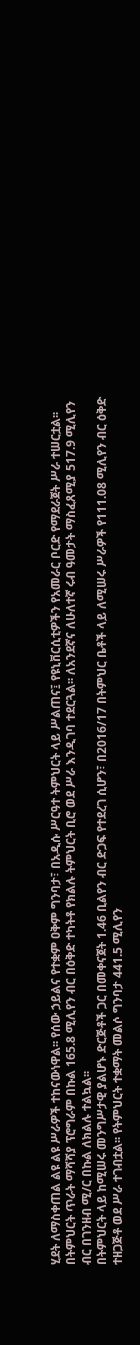ሂደት ለማስቀጠል ልዩ ልዩ ሥራዎች ተከናውነዋል፡፡ የሰው ኃይልና የተቋም ዐቅም ግንባታ፣ በአዲሱ ሥርዓተ ትምህርት ላይ ሥልጠና፤ የዩኒቨርሲቲዎችን የአመራር ቦርድ የማደራጀት ሥራ ተሠርቷል፡፡ በትምህርት ጥራት ማሻሻያ ፕሮግራም በኩል 165.8 ሚሊየን ብር በዕቅድ ተካትቶ የክልሉ ትምህርት ቢሮ ወደ ሥራ እንዲገባ ተደርጓል፡፡ ለአንደኛና ለሁለተኛ ሩብ ዓመታት ማስፈጸሚያ 517.9 ሚሊየን ብር በገንዘብ ሚ/ር በኩል ለክልሉ ተልኳል፡፡
በትምህርት ላይ ከሚሠሩ መንግሥታዊ ያልሆኑ ድርጅቶች ጋር በመቀናጀት 1.46 ቢልየን ብር ድጋፍ የተደረገ ሲሆን፣ በ2016/17 በትምህር ቤቶች ላይ ለሚሠሩ ሥራዎች የ111.08 ሚሊየን ብር ዕቅድ ተዘጋጅቶ ወደ ሥራ ተገብቷል፡፡ የትምህርት ተቋማት መልሶ ግንባታ 441.5 ሚሊየን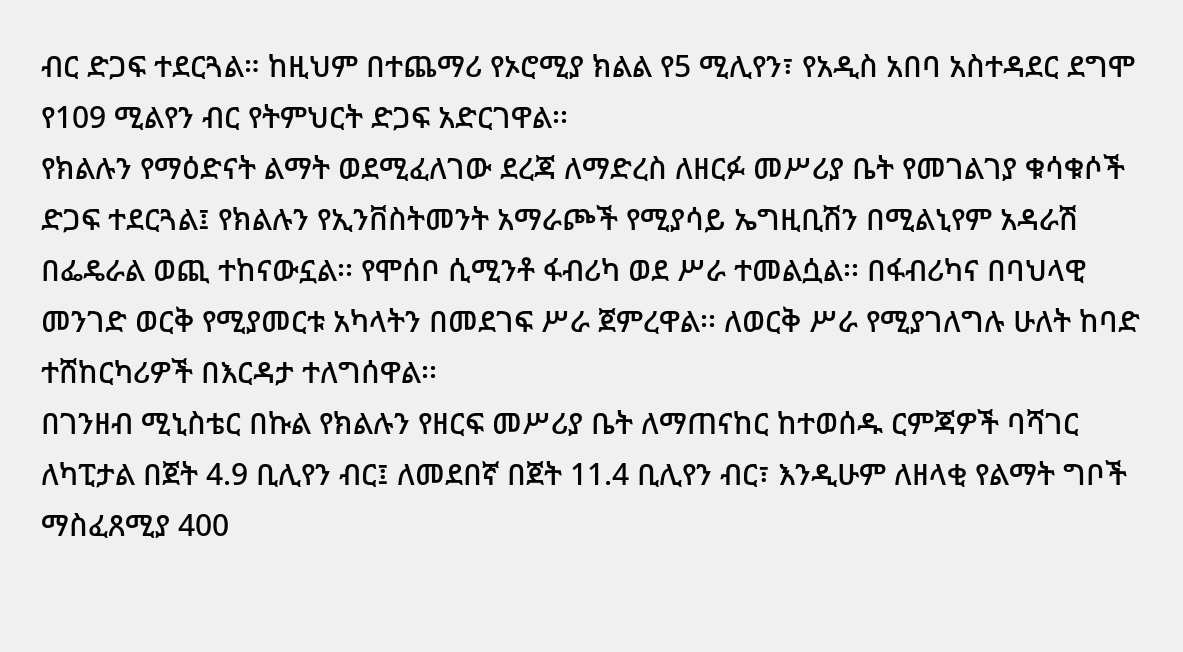ብር ድጋፍ ተደርጓል። ከዚህም በተጨማሪ የኦሮሚያ ክልል የ5 ሚሊየን፣ የአዲስ አበባ አስተዳደር ደግሞ የ109 ሚልየን ብር የትምህርት ድጋፍ አድርገዋል፡፡
የክልሉን የማዕድናት ልማት ወደሚፈለገው ደረጃ ለማድረስ ለዘርፉ መሥሪያ ቤት የመገልገያ ቁሳቁሶች ድጋፍ ተደርጓል፤ የክልሉን የኢንቨስትመንት አማራጮች የሚያሳይ ኤግዚቢሽን በሚልኒየም አዳራሽ በፌዴራል ወጪ ተከናውኗል፡፡ የሞሰቦ ሲሚንቶ ፋብሪካ ወደ ሥራ ተመልሷል፡፡ በፋብሪካና በባህላዊ መንገድ ወርቅ የሚያመርቱ አካላትን በመደገፍ ሥራ ጀምረዋል፡፡ ለወርቅ ሥራ የሚያገለግሉ ሁለት ከባድ ተሸከርካሪዎች በእርዳታ ተለግሰዋል፡፡
በገንዘብ ሚኒስቴር በኩል የክልሉን የዘርፍ መሥሪያ ቤት ለማጠናከር ከተወሰዱ ርምጃዎች ባሻገር ለካፒታል በጀት 4.9 ቢሊየን ብር፤ ለመደበኛ በጀት 11.4 ቢሊየን ብር፣ እንዲሁም ለዘላቂ የልማት ግቦች ማስፈጸሚያ 400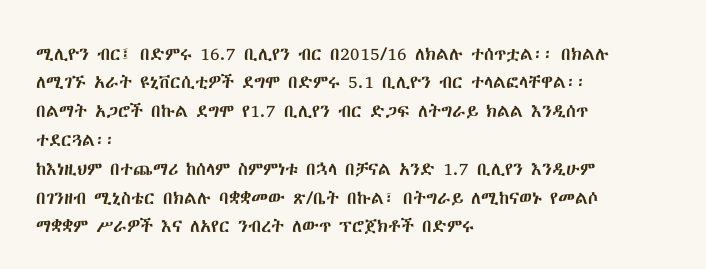ሚሊዮን ብር፤ በድምሩ 16.7 ቢሊየን ብር በ2015/16 ለክልሉ ተሰጥቷል፡፡ በክልሉ ለሚገኙ አራት ዩኒቨርሲቲዎች ደግሞ በድምሩ 5.1 ቢሊዮን ብር ተላልፎላቸዋል፡፡ በልማት አጋሮች በኩል ደግሞ የ1.7 ቢሊየን ብር ድጋፍ ለትግራይ ክልል እንዲሰጥ ተደርጓል፡፡
ከእነዚህም በተጨማሪ ከሰላም ስምምነቱ በኋላ በቻናል አንድ 1.7 ቢሊየን እንዲሁም በገንዘብ ሚኒስቴር በክልሉ ባቋቋመው ጽ/ቤት በኩል፣ በትግራይ ለሚከናወኑ የመልሶ ማቋቋም ሥራዎች እና ለአየር ንብረት ለውጥ ፕሮጀክቶች በድምሩ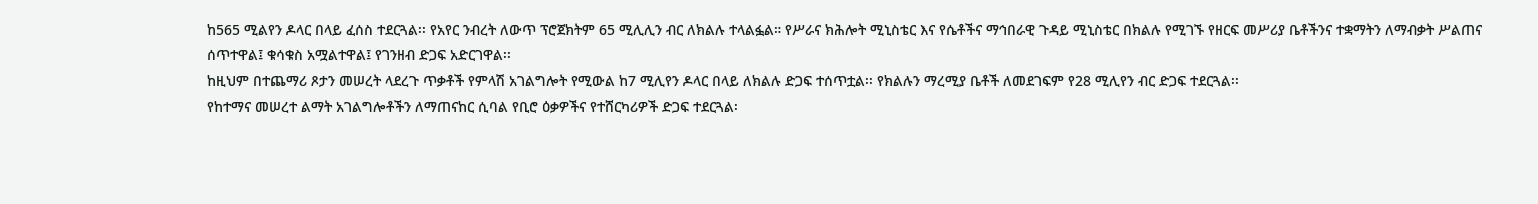ከ565 ሚልየን ዶላር በላይ ፈሰስ ተደርጓል፡፡ የአየር ንብረት ለውጥ ፕሮጀክትም 65 ሚሊሊን ብር ለክልሉ ተላልፏል። የሥራና ክሕሎት ሚኒስቴር እና የሴቶችና ማኅበራዊ ጉዳይ ሚኒስቴር በክልሉ የሚገኙ የዘርፍ መሥሪያ ቤቶችንና ተቋማትን ለማብቃት ሥልጠና ሰጥተዋል፤ ቁሳቁስ አሟልተዋል፤ የገንዘብ ድጋፍ አድርገዋል፡፡
ከዚህም በተጨማሪ ጾታን መሠረት ላደረጉ ጥቃቶች የምላሽ አገልግሎት የሚውል ከ7 ሚሊየን ዶላር በላይ ለክልሉ ድጋፍ ተሰጥቷል፡፡ የክልሉን ማረሚያ ቤቶች ለመደገፍም የ28 ሚሊየን ብር ድጋፍ ተደርጓል፡፡
የከተማና መሠረተ ልማት አገልግሎቶችን ለማጠናከር ሲባል የቢሮ ዕቃዎችና የተሸርካሪዎች ድጋፍ ተደርጓል፡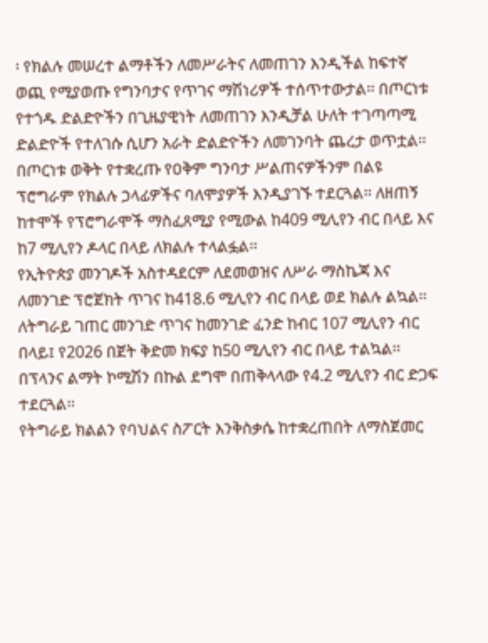፡ የክልሉ መሠረተ ልማቶችን ለመሥራትና ለመጠገን እንዲችል ከፍተኛ ወጪ የሚያወጡ የግንባታና የጥገና ማሽነሪዎች ተሰጥተውታል፡፡ በጦርነቱ የተጎዱ ድልድዮችን በጊዜያዊነት ለመጠገን እንዲቻል ሁለት ተገጣጣሚ ድልድዮች የተለገሱ ሲሆን አራት ድልድዮችን ለመገንባት ጨረታ ወጥቷል፡፡
በጦርነቱ ወቅት የተቋረጡ የዐቅም ግንባታ ሥልጠናዎችንም በልዩ ፕሮግራም የክልሉ ኃላፊዎችና ባለሞያዎች እንዲያገኙ ተደርጓል፡፡ ለዘጠኝ ከተሞች የፕሮግራሞች ማስፈጸሚያ የሚውል ከ409 ሚሊየን ብር በላይ እና ከ7 ሚሊየን ዶላር በላይ ለክልሉ ተላልፏል፡፡
የኢትዮጵያ መንገዶች አስተዳደርም ለደመወዝና ለሥራ ማስኬጃ እና ለመንገድ ፕሮጀክት ጥገና ከ418.6 ሚሊየን ብር በላይ ወደ ክልሉ ልኳል፡፡ ለትግራይ ገጠር መንገድ ጥገና ከመንገድ ፈንድ ከብር 107 ሚሊየን ብር በላይ፤ የ2026 በጀት ቅድመ ክፍያ ከ50 ሚሊየን ብር በላይ ተልኳል፡፡ በፕላንና ልማት ኮሚሽን በኩል ደግሞ በጠቅላላው የ4.2 ሚሊየን ብር ድጋፍ ተደርጓል፡፡
የትግራይ ክልልን የባህልና ስፖርት እንቅስቃሴ ከተቋረጠበት ለማስጀመር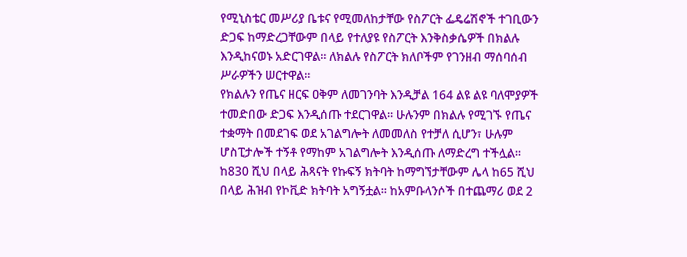የሚኒስቴር መሥሪያ ቤቱና የሚመለከታቸው የስፖርት ፌዴሬሽኖች ተገቢውን ድጋፍ ከማድረጋቸውም በላይ የተለያዩ የስፖርት እንቅስቃሴዎች በክልሉ እንዲከናወኑ አድርገዋል፡፡ ለክልሉ የስፖርት ክለቦችም የገንዘብ ማሰባሰብ ሥራዎችን ሠርተዋል፡፡
የክልሉን የጤና ዘርፍ ዐቅም ለመገንባት እንዲቻል 164 ልዩ ልዩ ባለሞያዎች ተመድበው ድጋፍ እንዲሰጡ ተደርገዋል፡፡ ሁሉንም በክልሉ የሚገኙ የጤና ተቋማት በመደገፍ ወደ አገልግሎት ለመመለስ የተቻለ ሲሆን፣ ሁሉም ሆስፒታሎች ተኝቶ የማከም አገልግሎት እንዲሰጡ ለማድረግ ተችሏል፡፡
ከ830 ሺህ በላይ ሕጻናት የኩፍኝ ክትባት ከማግኘታቸውም ሌላ ከ65 ሺህ በላይ ሕዝብ የኮቪድ ክትባት አግኝቷል፡፡ ከአምቡላንሶች በተጨማሪ ወደ 2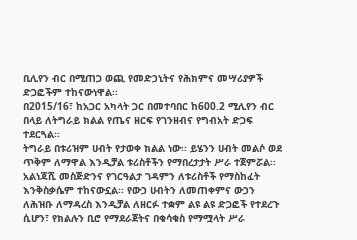ቢሊየን ብር በሚጠጋ ወጪ የመድኃኒትና የሕክምና መሣሪያዎች ድጋፎችም ተከናውነዋል፡፡
በ2015/16፣ ከአጋር አካላት ጋር በመተባበር ከ600.2 ሚሊየን ብር በላይ ለትግራይ ክልል የጤና ዘርፍ የገንዘብና የግብአት ድጋፍ ተደርጓል፡፡
ትግራይ በቱሪዝም ሀብት የታወቀ ክልል ነው፡፡ ይሄንን ሀብት መልሶ ወደ ጥቅም ለማዋል እንዲቻል ቱሪስቶችን የማበረታታት ሥራ ተጀምሯል፡፡
አልነጃሺ መስጅድንና የገርዓልታ ገዳምን ለቱሪስቶች የማስከፈት እንቅስቃሴም ተከናውኗል፡፡ የውኃ ሀብትን ለመጠቀምና ውኃን ለሕዝቡ ለማዳረስ እንዲቻል ለዘርፉ ተቋም ልዩ ልዩ ድጋፎች የተደረጉ ሲሆን፣ የክልሉን ቢሮ የማደራጀትና በቁሳቁስ የማሟላት ሥራ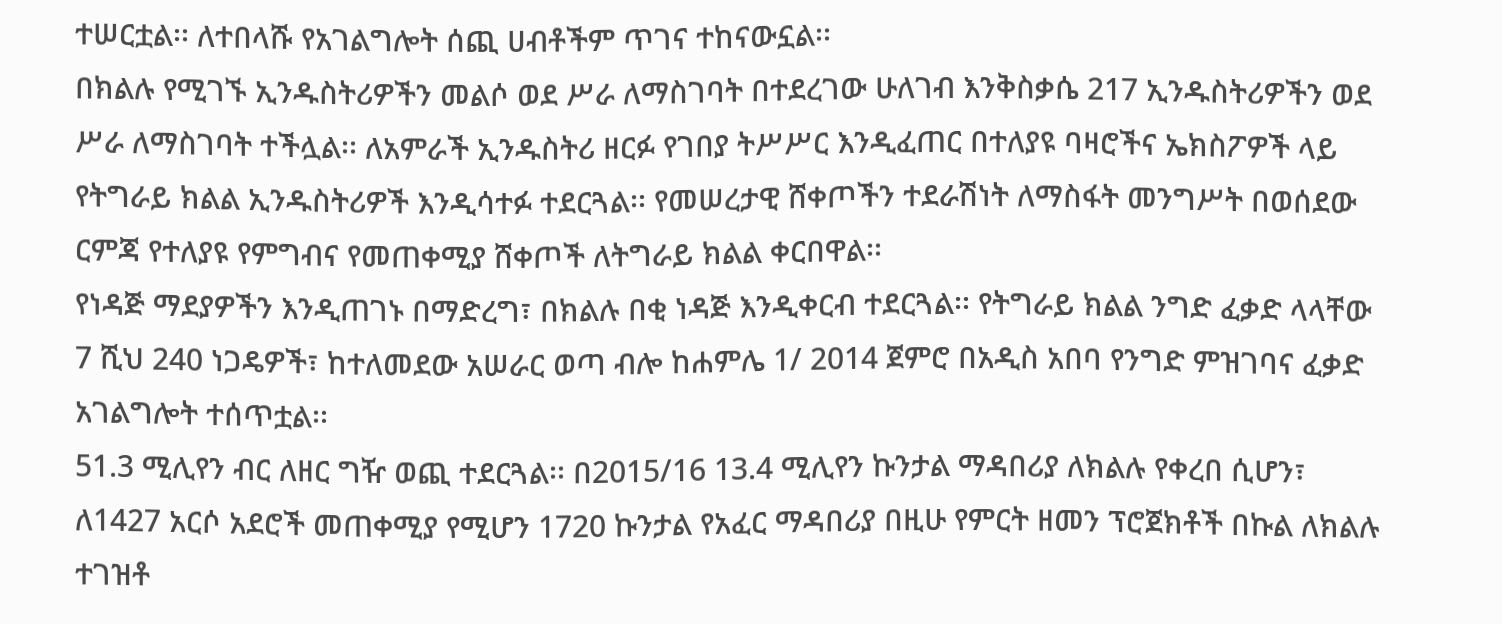ተሠርቷል፡፡ ለተበላሹ የአገልግሎት ሰጪ ሀብቶችም ጥገና ተከናውኗል፡፡
በክልሉ የሚገኙ ኢንዱስትሪዎችን መልሶ ወደ ሥራ ለማስገባት በተደረገው ሁለገብ እንቅስቃሴ 217 ኢንዱስትሪዎችን ወደ ሥራ ለማስገባት ተችሏል፡፡ ለአምራች ኢንዱስትሪ ዘርፉ የገበያ ትሥሥር እንዲፈጠር በተለያዩ ባዛሮችና ኤክስፖዎች ላይ የትግራይ ክልል ኢንዱስትሪዎች እንዲሳተፉ ተደርጓል፡፡ የመሠረታዊ ሸቀጦችን ተደራሽነት ለማስፋት መንግሥት በወሰደው ርምጃ የተለያዩ የምግብና የመጠቀሚያ ሸቀጦች ለትግራይ ክልል ቀርበዋል፡፡
የነዳጅ ማደያዎችን እንዲጠገኑ በማድረግ፣ በክልሉ በቂ ነዳጅ እንዲቀርብ ተደርጓል፡፡ የትግራይ ክልል ንግድ ፈቃድ ላላቸው 7 ሺህ 240 ነጋዴዎች፣ ከተለመደው አሠራር ወጣ ብሎ ከሐምሌ 1/ 2014 ጀምሮ በአዲስ አበባ የንግድ ምዝገባና ፈቃድ አገልግሎት ተሰጥቷል፡፡
51.3 ሚሊየን ብር ለዘር ግዥ ወጪ ተደርጓል፡፡ በ2015/16 13.4 ሚሊየን ኩንታል ማዳበሪያ ለክልሉ የቀረበ ሲሆን፣ ለ1427 አርሶ አደሮች መጠቀሚያ የሚሆን 1720 ኩንታል የአፈር ማዳበሪያ በዚሁ የምርት ዘመን ፕሮጀክቶች በኩል ለክልሉ ተገዝቶ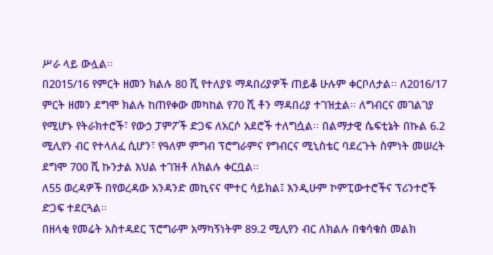ሥራ ላይ ውሏል፡፡
በ2015/16 የምርት ዘመን ክልሉ 80 ሺ የተለያዩ ማዳበሪያዎች ጠይቆ ሁሉም ቀርቦለታል፡፡ ለ2016/17 ምርት ዘመን ደግሞ ክልሉ ከጠየቀው መካከል የ70 ሺ ቶን ማዳበሪያ ተገዝቷል፡፡ ለግብርና መገልገያ የሚሆኑ የትራክተሮች፣ የውኃ ፓምፖች ድጋፍ ለአርሶ አደሮች ተለግሷል፡፡ በልማታዊ ሴፍቲኔት በኩል 6.2 ሚሊየን ብር የተላለፈ ሲሆን፣ የዓለም ምግብ ፕሮግራምና የግብርና ሚኒስቴር ባደረጉት ስምነት መሠረት ደግሞ 700 ሺ ኩንታል እህል ተገዝቶ ለክልሉ ቀርቧል፡፡
ለ55 ወረዳዎች በየወረዳው አንዳንድ መኪናና ሞተር ሳይክል፤ እንዲሁም ኮምፒውተሮችና ፕሪንተሮች ድጋፍ ተደርጓል፡፡
በዘላቂ የመሬት አስተዳደር ፕሮግራም አማካኝነትም 89.2 ሚሊየን ብር ለክልሉ በቁሳቁስ መልክ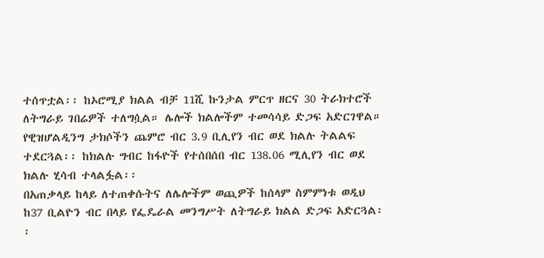ተሰጥቷል፡፡ ከኦሮሚያ ክልል ብቻ 11ሺ ኩንታል ምርጥ ዘርና 30 ትራክተሮች ለትግራይ ገበሬዎች ተለግሷል። ሌሎች ክልሎችም ተመሳሳይ ድጋፍ አድርገዋል።
የዊዝሆልዲንግ ታክሶችን ጨምሮ ብር 3.9 ቢሊየን ብር ወደ ክልሉ ትልልፍ ተደርጓል፡፡ ከክልሉ ግብር ከፋዮች የተሰበሰበ ብር 138.06 ሚሊየን ብር ወደ ክልሉ ሂሳብ ተላልፏል፡፡
በአጠቃላይ ከላይ ለተጠቀሱትና ለሌሎችም ወጪዎች ከሰላም ስምምነቱ ወዲህ ከ37 ቢልዮን ብር በላይ የፌዴራል መንግሥት ለትግራይ ክልል ድጋፍ አድርጓል፡፡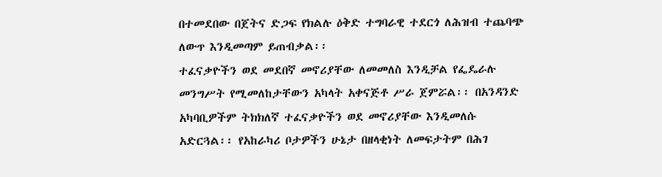በተመደበው በጀትና ድጋፍ የክልሉ ዕቅድ ተግባራዊ ተደርጎ ለሕዝብ ተጨባጭ ለውጥ እንዲመጣም ይጠብቃል፡፡
ተፈናቃዮችን ወደ መደበኛ መኖሪያቸው ለመመለስ እንዲቻል የፌዴራሉ መንግሥት የሚመለከታቸውን አካላት አቀናጅቶ ሥራ ጀምሯል፡፡ በአንዳንድ አካባቢዎችም ትክክለኛ ተፈናቃዮችን ወደ መኖሪያቸው እንዲመለሱ አድርጓል፡፡ የአከራካሪ ቦታዎችን ሁኔታ በዘላቂነት ለመፍታትም በሕገ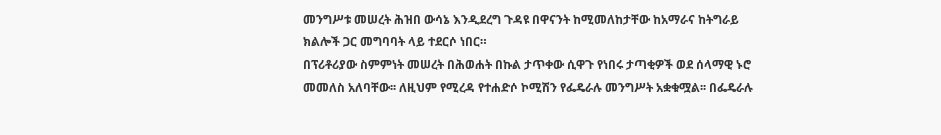መንግሥቱ መሠረት ሕዝበ ውሳኔ እንዲደረግ ጉዳዩ በዋናንት ከሚመለከታቸው ከአማራና ከትግራይ ክልሎች ጋር መግባባት ላይ ተደርሶ ነበር።
በፕሪቶሪያው ስምምነት መሠረት በሕወሐት በኩል ታጥቀው ሲዋጉ የነበሩ ታጣቂዎች ወደ ሰላማዊ ኑሮ መመለስ አለባቸው፡፡ ለዚህም የሚረዳ የተሐድሶ ኮሚሽን የፌዴራሉ መንግሥት አቋቁሟል፡፡ በፌዴራሉ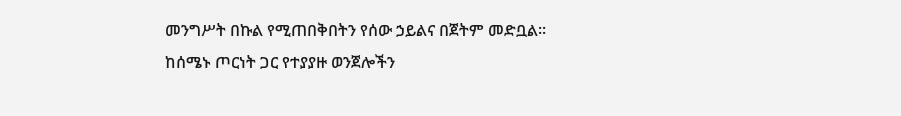መንግሥት በኩል የሚጠበቅበትን የሰው ኃይልና በጀትም መድቧል፡፡
ከሰሜኑ ጦርነት ጋር የተያያዙ ወንጀሎችን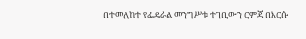በተመለከተ የፌዴራል መንግሥቱ ተገቢውን ርምጃ በእርሱ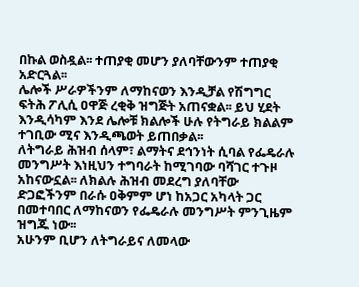በኩል ወስዷል፡፡ ተጠያቂ መሆን ያለባቸውንም ተጠያቂ አድርጓል፡፡
ሌሎች ሥራዎችንም ለማከናወን እንዲቻል የሽግግር ፍትሕ ፖሊሲ ዐዋጅ ረቂቅ ዝግጅት አጠናቋል፡፡ ይህ ሂደት እንዲሳካም እንደ ሌሎቹ ክልሎች ሁሉ የትግራይ ክልልም ተገቢው ሚና እንዲጫወት ይጠበቃል፡፡
ለትግራይ ሕዝብ ሰላም፣ ልማትና ደኅንነት ሲባል የፌዴራሉ መንግሥት እነዚህን ተግባራት ከሚገባው ባሻገር ተጉዞ አከናውኗል፡፡ ለክልሉ ሕዝብ መደረግ ያለባቸው ድጋፎችንም በራሱ ዐቅምም ሆነ ከአጋር አካላት ጋር በመተባበር ለማከናወን የፌዴራሉ መንግሥት ምንጊዜም ዝግጁ ነው፡፡
አሁንም ቢሆን ለትግራይና ለመላው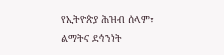የኢትዮጵያ ሕዝብ ሰላም፣ ልማትና ደኅንነት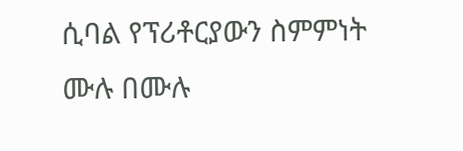ሲባል የፕሪቶርያውን ስምምነት ሙሉ በሙሉ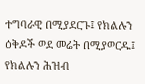ተግባራዊ በሚያደርጉ፤ የክልሉን ዕቅዶች ወደ መሬት በሚያወርዱ፤ የክልሉን ሕዝብ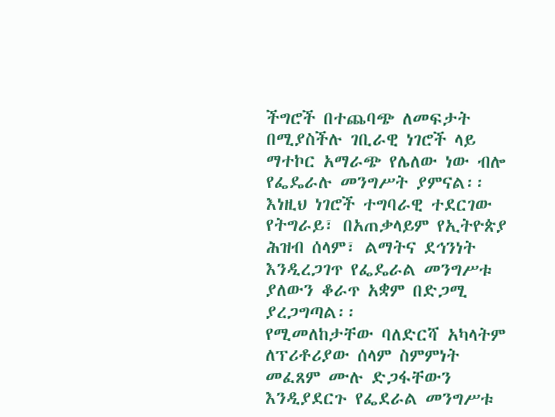ችግሮች በተጨባጭ ለመፍታት በሚያስችሉ ገቢራዊ ነገሮች ላይ ማተኮር አማራጭ የሌለው ነው ብሎ የፌዴራሉ መንግሥት ያምናል፡፡
እነዚህ ነገሮች ተግባራዊ ተደርገው የትግራይ፣ በአጠቃላይም የኢትዮጵያ ሕዝብ ሰላም፣ ልማትና ደኅንነት እንዲረጋገጥ የፌዴራል መንግሥቱ ያለውን ቆራጥ አቋም በድጋሚ ያረጋግጣል፡፡
የሚመለከታቸው ባለድርሻ አካላትም ለፕሪቶሪያው ሰላም ስምምነት መፈጸም ሙሉ ድጋፋቸውን እንዲያደርጉ የፌደራል መንግሥቱ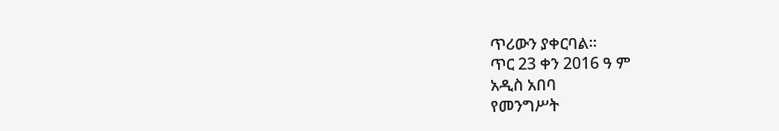ጥሪውን ያቀርባል።
ጥር 23 ቀን 2016 ዓ ም
አዲስ አበባ
የመንግሥት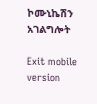ኮሙኒኬሽን አገልግሎት

Exit mobile version